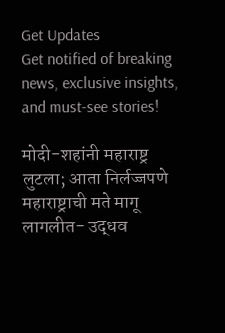Get Updates
Get notified of breaking news, exclusive insights, and must-see stories!

मोदी-शहांनी महाराष्ट्र लुटला; आता निर्लज्जपणे महाराष्ट्राची मते मागू लागलीत- उद्धव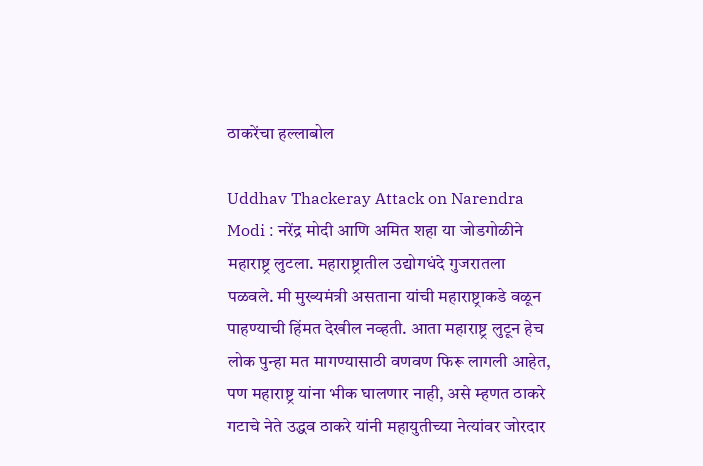ठाकरेंचा हल्लाबोल

Uddhav Thackeray Attack on Narendra Modi : नरेंद्र मोदी आणि अमित शहा या जोडगोळीने महाराष्ट्र लुटला. महाराष्ट्रातील उद्योगधंदे गुजरातला पळवले. मी मुख्यमंत्री असताना यांची महाराष्ट्राकडे वळून पाहण्याची हिंमत देखील नव्हती. आता महाराष्ट्र लुटून हेच लोक पुन्हा मत मागण्यासाठी वणवण फिरू लागली आहेत, पण महाराष्ट्र यांना भीक घालणार नाही, असे म्हणत ठाकरे गटाचे नेते उद्धव ठाकरे यांनी महायुतीच्या नेत्यांवर जोरदार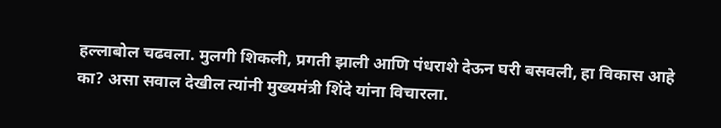हल्लाबोल चढवला. मुलगी शिकली, प्रगती झाली आणि पंधराशे देऊन घरी बसवली, हा विकास आहे का? असा सवाल देखील त्यांनी मुख्यमंत्री शिंदे यांना विचारला.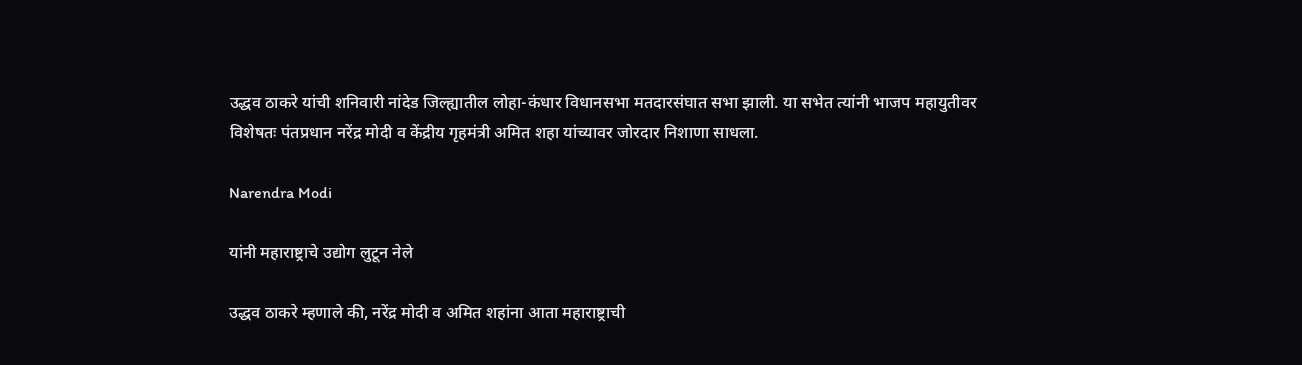उद्धव ठाकरे यांची शनिवारी नांदेड जिल्ह्यातील लोहा-कंधार विधानसभा मतदारसंघात सभा झाली. या सभेत त्यांनी भाजप महायुतीवर विशेषतः पंतप्रधान नरेंद्र मोदी व केंद्रीय गृहमंत्री अमित शहा यांच्यावर जोरदार निशाणा साधला.

Narendra Modi

यांनी महाराष्ट्राचे उद्योग लुटून नेले

उद्धव ठाकरे म्हणाले की, नरेंद्र मोदी व अमित शहांना आता महाराष्ट्राची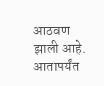आठवण झाली आहे. आतापर्यंत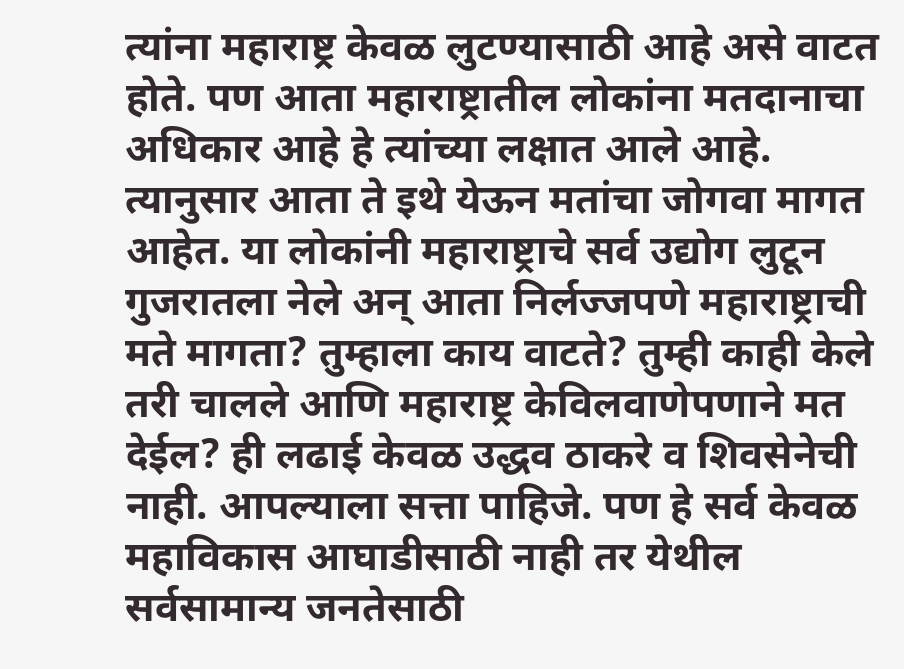त्यांना महाराष्ट्र केवळ लुटण्यासाठी आहे असे वाटत होते. पण आता महाराष्ट्रातील लोकांना मतदानाचा अधिकार आहे हे त्यांच्या लक्षात आले आहे. त्यानुसार आता ते इथे येऊन मतांचा जोगवा मागत आहेत. या लोकांनी महाराष्ट्राचे सर्व उद्योग लुटून गुजरातला नेले अन् आता निर्लज्जपणे महाराष्ट्राची मते मागता? तुम्हाला काय वाटते? तुम्ही काही केले तरी चालले आणि महाराष्ट्र केविलवाणेपणाने मत देईल? ही लढाई केवळ उद्धव ठाकरे व शिवसेनेची नाही. आपल्याला सत्ता पाहिजे. पण हे सर्व केवळ महाविकास आघाडीसाठी नाही तर येथील सर्वसामान्य जनतेसाठी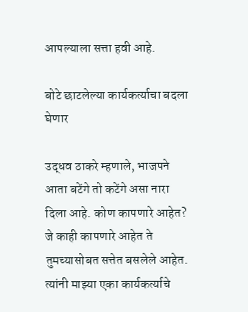आपल्याला सत्ता हवी आहे.

बोटे छाटलेल्या कार्यकर्त्याचा बदला घेणार

उद्धव ठाकरे म्हणाले, भाजपने आता बटेंगे तो कटेंगे असा नारा दिला आहे. कोण कापणारे आहेत? जे काही कापणारे आहेत ते तुमच्यासोबत सत्तेत बसलेले आहेत. त्यांनी माझ्या एका कार्यकर्त्याचे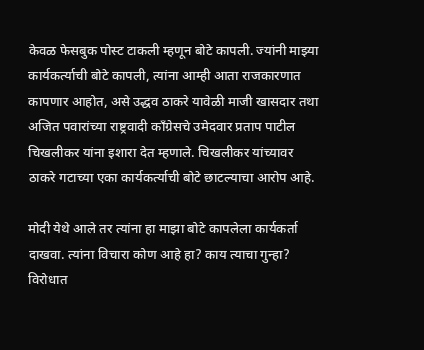केवळ फेसबुक पोस्ट टाकली म्हणून बोटे कापली. ज्यांनी माझ्या कार्यकर्त्याची बोटे कापली, त्यांना आम्ही आता राजकारणात कापणार आहोत, असे उद्धव ठाकरे यावेळी माजी खासदार तथा अजित पवारांच्या राष्ट्रवादी काँग्रेसचे उमेदवार प्रताप पाटील चिखलीकर यांना इशारा देत म्हणाले. चिखलीकर यांच्यावर ठाकरे गटाच्या एका कार्यकर्त्याची बोटे छाटल्याचा आरोप आहे.

मोदी येथे आले तर त्यांना हा माझा बोटे कापलेला कार्यकर्ता दाखवा. त्यांना विचारा कोण आहे हा? काय त्याचा गुन्हा? विरोधात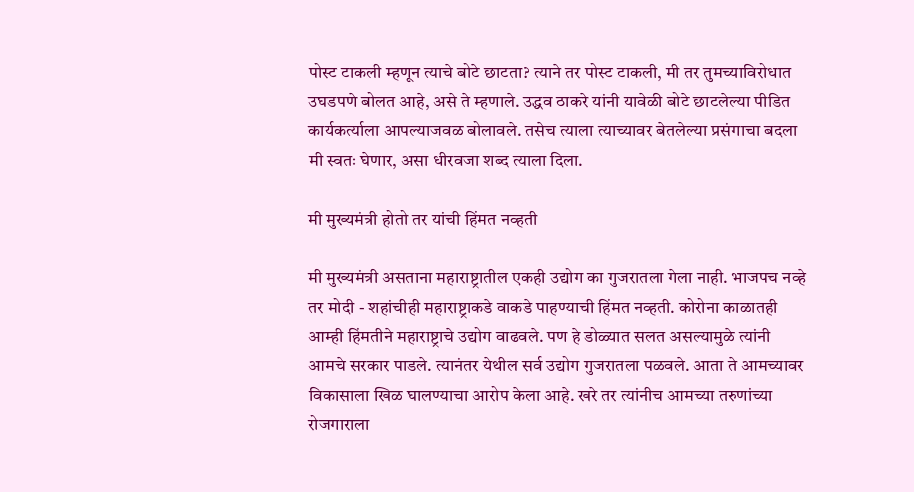पोस्ट टाकली म्हणून त्याचे बोटे छाटता? त्याने तर पोस्ट टाकली, मी तर तुमच्याविरोधात उघडपणे बोलत आहे, असे ते म्हणाले. उद्धव ठाकरे यांनी यावेळी बोटे छाटलेल्या पीडित कार्यकर्त्याला आपल्याजवळ बोलावले. तसेच त्याला त्याच्यावर बेतलेल्या प्रसंगाचा बदला मी स्वतः घेणार, असा धीरवजा शब्द त्याला दिला.

मी मुख्यमंत्री होतो तर यांची हिंमत नव्हती

मी मुख्यमंत्री असताना महाराष्ट्रातील एकही उद्योग का गुजरातला गेला नाही. भाजपच नव्हे तर मोदी - शहांचीही महाराष्ट्राकडे वाकडे पाहण्याची हिंमत नव्हती. कोरोना काळातही आम्ही हिंमतीने महाराष्ट्राचे उद्योग वाढवले. पण हे डोळ्यात सलत असल्यामुळे त्यांनी आमचे सरकार पाडले. त्यानंतर येथील सर्व उद्योग गुजरातला पळवले. आता ते आमच्यावर विकासाला खिळ घालण्याचा आरोप केला आहे. खरे तर त्यांनीच आमच्या तरुणांच्या रोजगाराला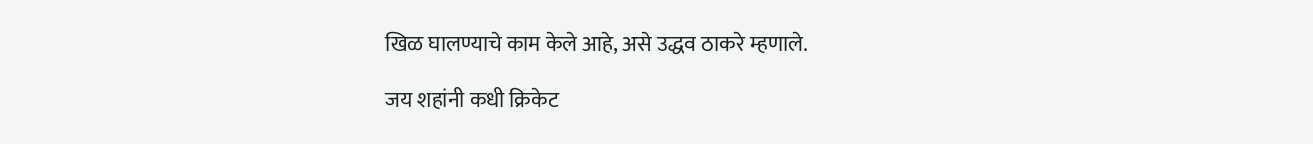खिळ घालण्याचे काम केले आहे, असे उद्धव ठाकरे म्हणाले.

जय शहांनी कधी क्रिकेट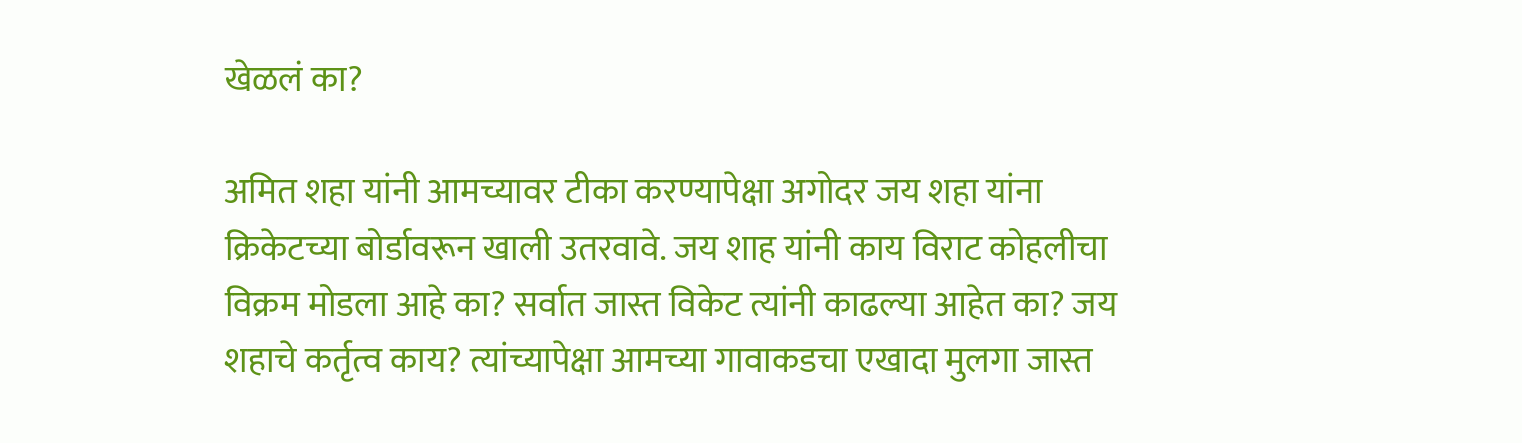खेळलं का?

अमित शहा यांनी आमच्यावर टीका करण्यापेक्षा अगोदर जय शहा यांना क्रिकेटच्या बोर्डावरून खाली उतरवावे. जय शाह यांनी काय विराट कोहलीचा विक्रम मोडला आहे का? सर्वात जास्त विकेट त्यांनी काढल्या आहेत का? जय शहाचे कर्तृत्व काय? त्यांच्यापेक्षा आमच्या गावाकडचा एखादा मुलगा जास्त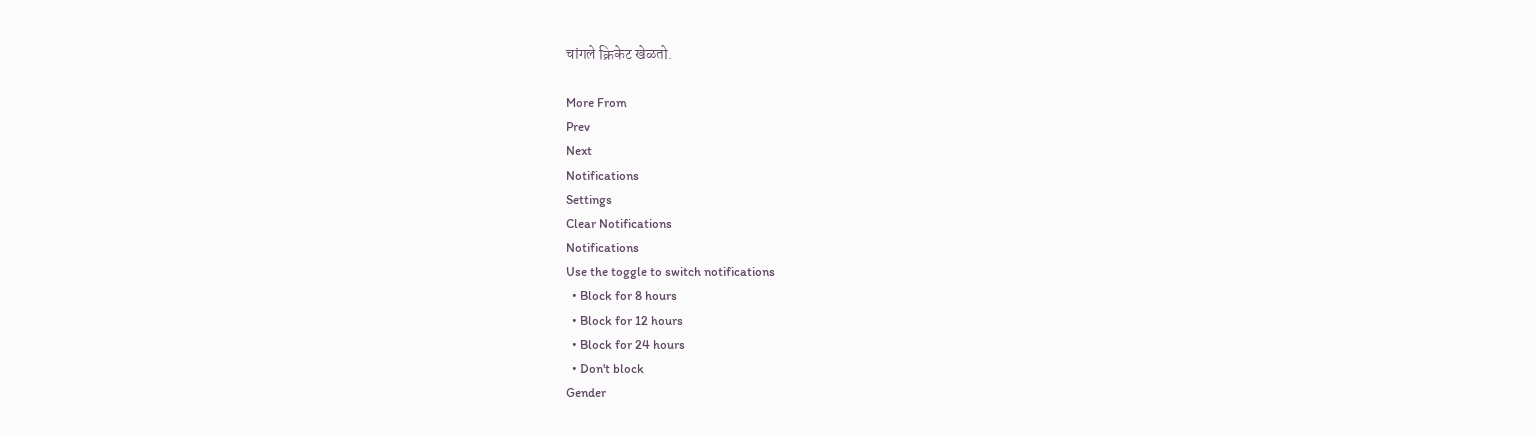चांगले क्रिकेट खेळतो.

More From
Prev
Next
Notifications
Settings
Clear Notifications
Notifications
Use the toggle to switch notifications
  • Block for 8 hours
  • Block for 12 hours
  • Block for 24 hours
  • Don't block
Gender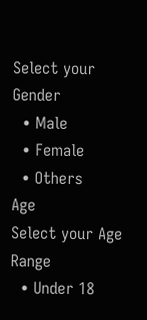Select your Gender
  • Male
  • Female
  • Others
Age
Select your Age Range
  • Under 18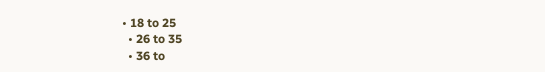• 18 to 25
  • 26 to 35
  • 36 to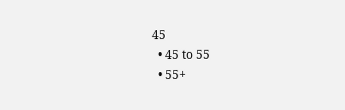45
  • 45 to 55
  • 55+